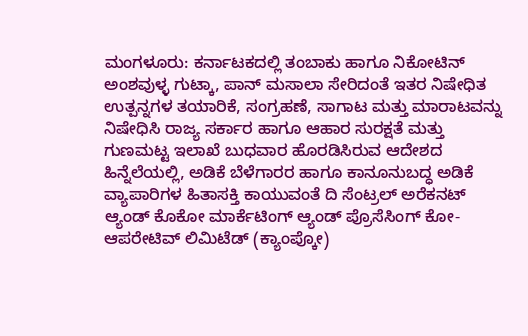ಮಂಗಳೂರು: ಕರ್ನಾಟಕದಲ್ಲಿ ತಂಬಾಕು ಹಾಗೂ ನಿಕೋಟಿನ್ ಅಂಶವುಳ್ಳ ಗುಟ್ಕಾ, ಪಾನ್ ಮಸಾಲಾ ಸೇರಿದಂತೆ ಇತರ ನಿಷೇಧಿತ ಉತ್ಪನ್ನಗಳ ತಯಾರಿಕೆ, ಸಂಗ್ರಹಣೆ, ಸಾಗಾಟ ಮತ್ತು ಮಾರಾಟವನ್ನು ನಿಷೇಧಿಸಿ ರಾಜ್ಯ ಸರ್ಕಾರ ಹಾಗೂ ಆಹಾರ ಸುರಕ್ಷತೆ ಮತ್ತು ಗುಣಮಟ್ಟ ಇಲಾಖೆ ಬುಧವಾರ ಹೊರಡಿಸಿರುವ ಆದೇಶದ ಹಿನ್ನೆಲೆಯಲ್ಲಿ, ಅಡಿಕೆ ಬೆಳೆಗಾರರ ಹಾಗೂ ಕಾನೂನುಬದ್ಧ ಅಡಿಕೆ ವ್ಯಾಪಾರಿಗಳ ಹಿತಾಸಕ್ತಿ ಕಾಯುವಂತೆ ದಿ ಸೆಂಟ್ರಲ್ ಅರೆಕನಟ್ ಆ್ಯಂಡ್ ಕೊಕೋ ಮಾರ್ಕೆಟಿಂಗ್ ಆ್ಯಂಡ್ ಪ್ರೊಸೆಸಿಂಗ್ ಕೋ-ಆಪರೇಟಿವ್ ಲಿಮಿಟೆಡ್ (ಕ್ಯಾಂಪ್ಕೋ)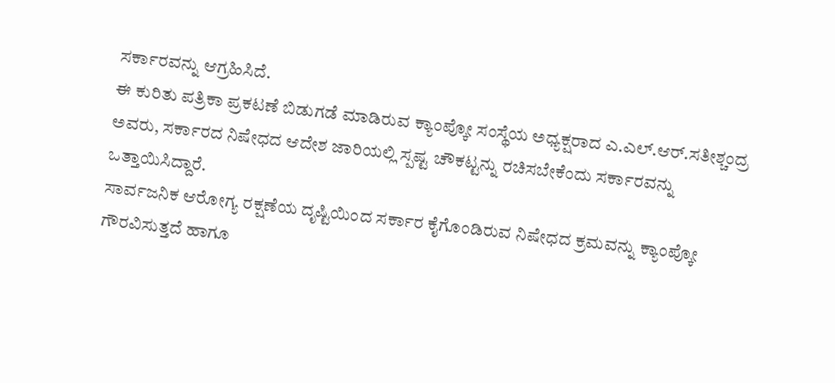ಸರ್ಕಾರವನ್ನು ಆಗ್ರಹಿಸಿದೆ.
ಈ ಕುರಿತು ಪತ್ರಿಕಾ ಪ್ರಕಟಣೆ ಬಿಡುಗಡೆ ಮಾಡಿರುವ ಕ್ಯಾಂಪ್ಕೋ ಸಂಸ್ಥೆಯ ಅಧ್ಯಕ್ಷರಾದ ಎ.ಎಲ್.ಆರ್.ಸತೀಶ್ಚಂದ್ರ ಅವರು, ಸರ್ಕಾರದ ನಿಷೇಧದ ಆದೇಶ ಜಾರಿಯಲ್ಲಿ ಸ್ಪಷ್ಟ ಚೌಕಟ್ಟನ್ನು ರಚಿಸಬೇಕೆಂದು ಸರ್ಕಾರವನ್ನು ಒತ್ತಾಯಿಸಿದ್ದಾರೆ.
ಸಾರ್ವಜನಿಕ ಆರೋಗ್ಯ ರಕ್ಷಣೆಯ ದೃಷ್ಟಿಯಿಂದ ಸರ್ಕಾರ ಕೈಗೊಂಡಿರುವ ನಿಷೇಧದ ಕ್ರಮವನ್ನು ಕ್ಯಾಂಪ್ಕೋ ಗೌರವಿಸುತ್ತದೆ ಹಾಗೂ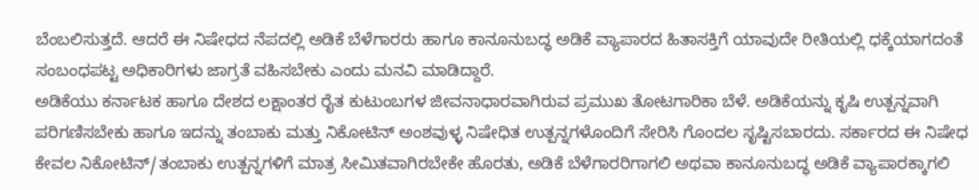ಬೆಂಬಲಿಸುತ್ತದೆ. ಆದರೆ ಈ ನಿಷೇಧದ ನೆಪದಲ್ಲಿ ಅಡಿಕೆ ಬೆಳೆಗಾರರು ಹಾಗೂ ಕಾನೂನುಬದ್ಧ ಅಡಿಕೆ ವ್ಯಾಪಾರದ ಹಿತಾಸಕ್ತಿಗೆ ಯಾವುದೇ ರೀತಿಯಲ್ಲಿ ಧಕ್ಕೆಯಾಗದಂತೆ ಸಂಬಂಧಪಟ್ಟ ಅಧಿಕಾರಿಗಳು ಜಾಗ್ರತೆ ವಹಿಸಬೇಕು ಎಂದು ಮನವಿ ಮಾಡಿದ್ದಾರೆ.
ಅಡಿಕೆಯು ಕರ್ನಾಟಕ ಹಾಗೂ ದೇಶದ ಲಕ್ಷಾಂತರ ರೈತ ಕುಟುಂಬಗಳ ಜೀವನಾಧಾರವಾಗಿರುವ ಪ್ರಮುಖ ತೋಟಗಾರಿಕಾ ಬೆಳೆ. ಅಡಿಕೆಯನ್ನು ಕೃಷಿ ಉತ್ಪನ್ನವಾಗಿ ಪರಿಗಣಿಸಬೇಕು ಹಾಗೂ ಇದನ್ನು ತಂಬಾಕು ಮತ್ತು ನಿಕೋಟಿನ್ ಅಂಶವುಳ್ಳ ನಿಷೇಧಿತ ಉತ್ಪನ್ನಗಳೊಂದಿಗೆ ಸೇರಿಸಿ ಗೊಂದಲ ಸೃಷ್ಟಿಸಬಾರದು. ಸರ್ಕಾರದ ಈ ನಿಷೇಧ ಕೇವಲ ನಿಕೋಟಿನ್/ತಂಬಾಕು ಉತ್ಪನ್ನಗಳಿಗೆ ಮಾತ್ರ ಸೀಮಿತವಾಗಿರಬೇಕೇ ಹೊರತು, ಅಡಿಕೆ ಬೆಳೆಗಾರರಿಗಾಗಲಿ ಅಥವಾ ಕಾನೂನುಬದ್ಧ ಅಡಿಕೆ ವ್ಯಾಪಾರಕ್ಕಾಗಲಿ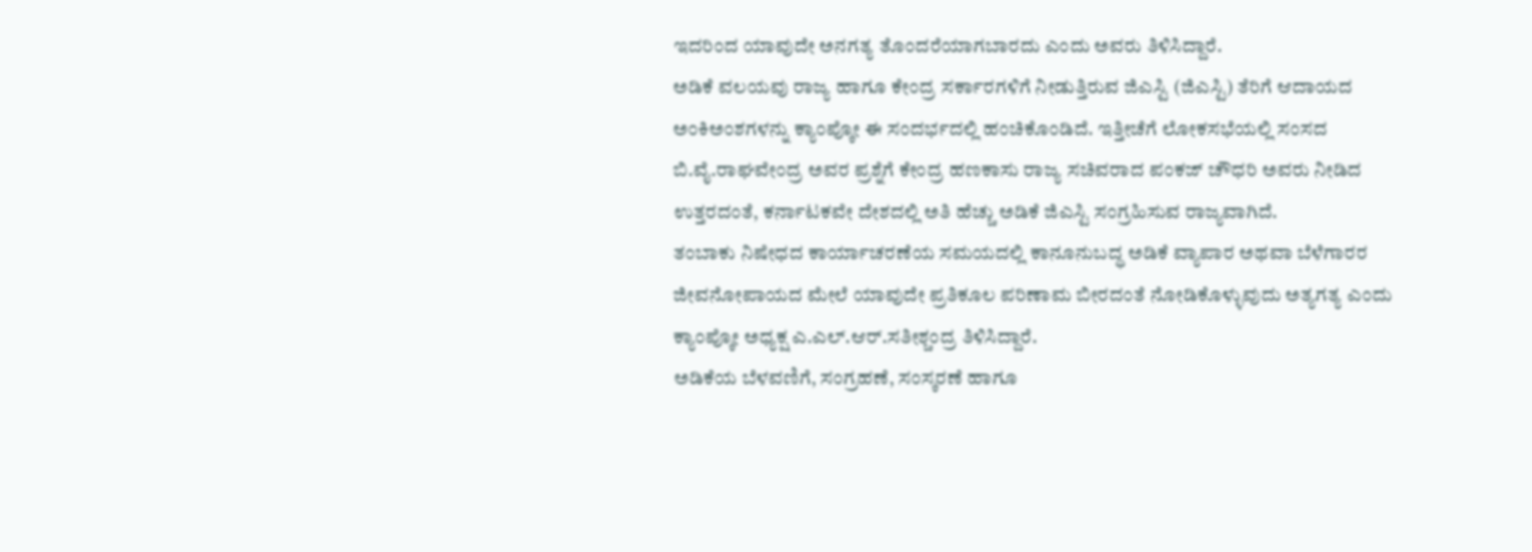ಇದರಿಂದ ಯಾವುದೇ ಅನಗತ್ಯ ತೊಂದರೆಯಾಗಬಾರದು ಎಂದು ಅವರು ತಿಳಿಸಿದ್ದಾರೆ.
ಅಡಿಕೆ ವಲಯವು ರಾಜ್ಯ ಹಾಗೂ ಕೇಂದ್ರ ಸರ್ಕಾರಗಳಿಗೆ ನೀಡುತ್ತಿರುವ ಜಿಎಸ್ಟಿ (ಜಿಎಸ್ಟಿ) ತೆರಿಗೆ ಆದಾಯದ ಅಂಕಿಅಂಶಗಳನ್ನು ಕ್ಯಾಂಪ್ಕೋ ಈ ಸಂದರ್ಭದಲ್ಲಿ ಹಂಚಿಕೊಂಡಿದೆ. ಇತ್ತೀಚೆಗೆ ಲೋಕಸಭೆಯಲ್ಲಿ ಸಂಸದ ಬಿ.ವೈ.ರಾಘವೇಂದ್ರ ಅವರ ಪ್ರಶ್ನೆಗೆ ಕೇಂದ್ರ ಹಣಕಾಸು ರಾಜ್ಯ ಸಚಿವರಾದ ಪಂಕಜ್ ಚೌಧರಿ ಅವರು ನೀಡಿದ ಉತ್ತರದಂತೆ, ಕರ್ನಾಟಕವೇ ದೇಶದಲ್ಲಿ ಅತಿ ಹೆಚ್ಚು ಅಡಿಕೆ ಜಿಎಸ್ಟಿ ಸಂಗ್ರಹಿಸುವ ರಾಜ್ಯವಾಗಿದೆ.
ತಂಬಾಕು ನಿಷೇಧದ ಕಾರ್ಯಾಚರಣೆಯ ಸಮಯದಲ್ಲಿ ಕಾನೂನುಬದ್ಧ ಅಡಿಕೆ ವ್ಯಾಪಾರ ಅಥವಾ ಬೆಳೆಗಾರರ ಜೀವನೋಪಾಯದ ಮೇಲೆ ಯಾವುದೇ ಪ್ರತಿಕೂಲ ಪರಿಣಾಮ ಬೀರದಂತೆ ನೋಡಿಕೊಳ್ಳುವುದು ಅತ್ಯಗತ್ಯ ಎಂದು ಕ್ಯಾಂಪ್ಕೋ ಅಧ್ಯಕ್ಷ ಎ.ಎಲ್.ಆರ್.ಸತೀಶ್ಚಂದ್ರ ತಿಳಿಸಿದ್ದಾರೆ.
ಅಡಿಕೆಯ ಬೆಳವಣಿಗೆ, ಸಂಗ್ರಹಣೆ, ಸಂಸ್ಕರಣೆ ಹಾಗೂ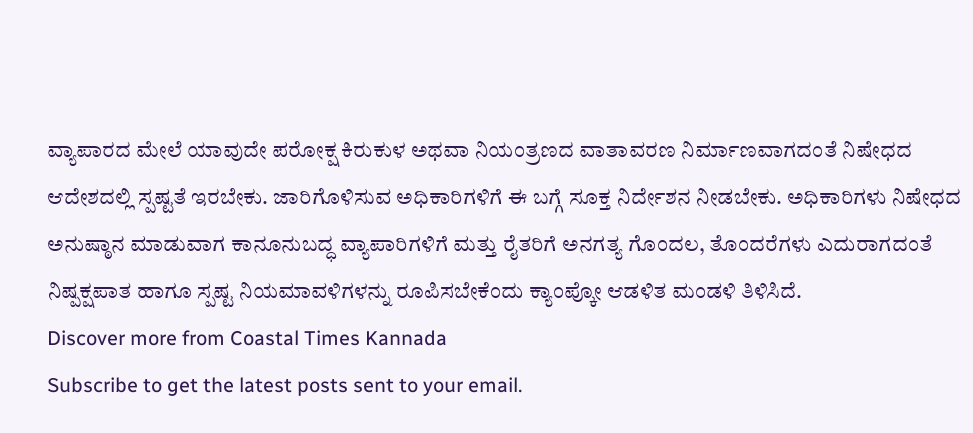ವ್ಯಾಪಾರದ ಮೇಲೆ ಯಾವುದೇ ಪರೋಕ್ಷ ಕಿರುಕುಳ ಅಥವಾ ನಿಯಂತ್ರಣದ ವಾತಾವರಣ ನಿರ್ಮಾಣವಾಗದಂತೆ ನಿಷೇಧದ ಆದೇಶದಲ್ಲಿ ಸ್ಪಷ್ಟತೆ ಇರಬೇಕು. ಜಾರಿಗೊಳಿಸುವ ಅಧಿಕಾರಿಗಳಿಗೆ ಈ ಬಗ್ಗೆ ಸೂಕ್ತ ನಿರ್ದೇಶನ ನೀಡಬೇಕು. ಅಧಿಕಾರಿಗಳು ನಿಷೇಧದ ಅನುಷ್ಠಾನ ಮಾಡುವಾಗ ಕಾನೂನುಬದ್ಧ ವ್ಯಾಪಾರಿಗಳಿಗೆ ಮತ್ತು ರೈತರಿಗೆ ಅನಗತ್ಯ ಗೊಂದಲ, ತೊಂದರೆಗಳು ಎದುರಾಗದಂತೆ ನಿಷ್ಪಕ್ಷಪಾತ ಹಾಗೂ ಸ್ಪಷ್ಟ ನಿಯಮಾವಳಿಗಳನ್ನು ರೂಪಿಸಬೇಕೆಂದು ಕ್ಯಾಂಪ್ಕೋ ಆಡಳಿತ ಮಂಡಳಿ ತಿಳಿಸಿದೆ.
Discover more from Coastal Times Kannada
Subscribe to get the latest posts sent to your email.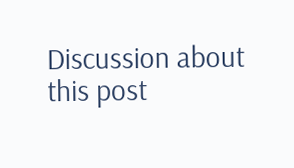Discussion about this post